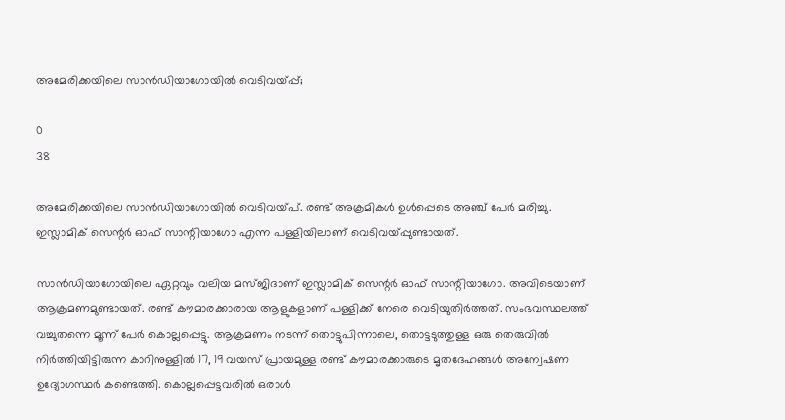അമേരിക്കയിലെ സാന്‍ഡിയാഗോയില്‍ വെടിവയ്പ്പ്;

0
38

അമേരിക്കയിലെ സാന്‍ഡിയാഗോയില്‍ വെടിവയ്പ്. രണ്ട് അക്രമികള്‍ ഉള്‍പ്പെടെ അഞ്ച് പേര്‍ മരിച്ചു. ഇസ്ലാമിക് സെന്റര്‍ ഓഫ് സാന്റിയാഗോ എന്ന പള്ളിയിലാണ് വെടിവയ്പ്പുണ്ടായത്.

സാന്‍ഡിയാഗോയിലെ ഏറ്റവും വലിയ മസ്ജിദാണ് ഇസ്ലാമിക് സെന്റര്‍ ഓഫ് സാന്റിയാഗോ. അവിടെയാണ് ആക്രമണമുണ്ടായത്. രണ്ട് കൗമാരക്കാരായ ആളുകളാണ് പള്ളിക്ക് നേരെ വെടിയുതിര്‍ത്തത്. സംഭവസ്ഥലത്ത് വച്ചുതന്നെ മൂന്ന് പേര്‍ കൊല്ലപ്പെട്ടു. ആക്രമണം നടന്ന് തൊട്ടുപിന്നാലെ, തൊട്ടടുത്തുള്ള ഒരു തെരുവില്‍ നിര്‍ത്തിയിട്ടിരുന്ന കാറിനുള്ളില്‍ 17, 19 വയസ് പ്രായമുള്ള രണ്ട് കൗമാരക്കാരുടെ മൃതദേഹങ്ങള്‍ അന്വേഷണ ഉദ്യോഗസ്ഥര്‍ കണ്ടെത്തി. കൊല്ലപ്പെട്ടവരില്‍ ഒരാള്‍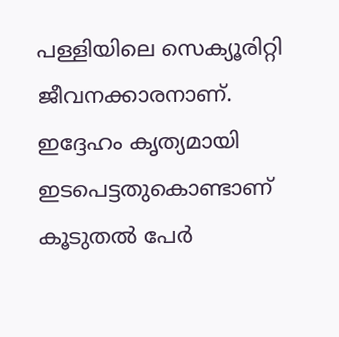പള്ളിയിലെ സെക്യൂരിറ്റി ജീവനക്കാരനാണ്. ഇദ്ദേഹം കൃത്യമായി ഇടപെട്ടതുകൊണ്ടാണ് കൂടുതല്‍ പേര്‍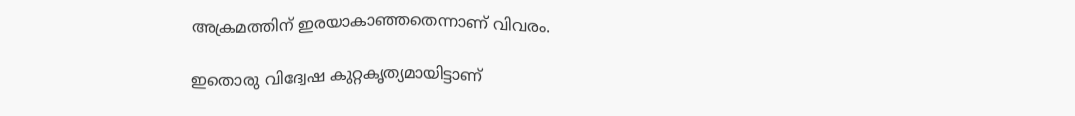അക്രമത്തിന് ഇരയാകാഞ്ഞതെന്നാണ് വിവരം.

ഇതൊരു വിദ്വേഷ കുറ്റകൃത്യമായിട്ടാണ്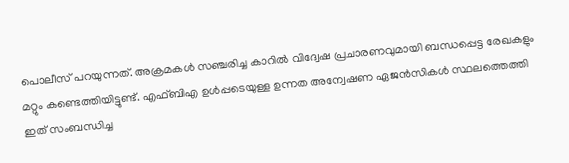പൊലീസ് പറയുന്നത്. അക്രമകള്‍ സഞ്ചരിച്ച കാറില്‍ വിദ്വേഷ പ്രചാരണവുമായി ബന്ധപ്പെട്ട രേഖകളും മറ്റും കണ്ടെത്തിയിട്ടുണ്ട്. എഫ്ബിഎ ഉള്‍പ്പടെയുള്ള ഉന്നത അന്വേഷണ ഏജന്‍സികള്‍ സ്ഥലത്തെത്തി ഇത് സംബന്ധിച്ച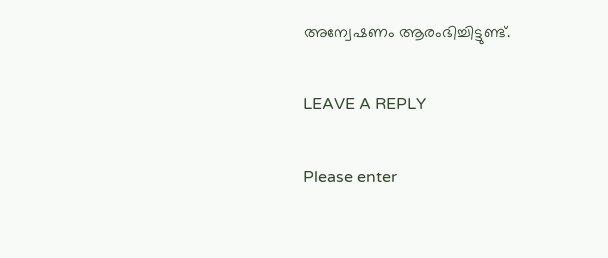അന്വേഷണം ആരംഭിച്ചിട്ടുണ്ട്.

LEAVE A REPLY

Please enter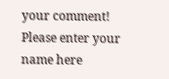your comment!
Please enter your name here